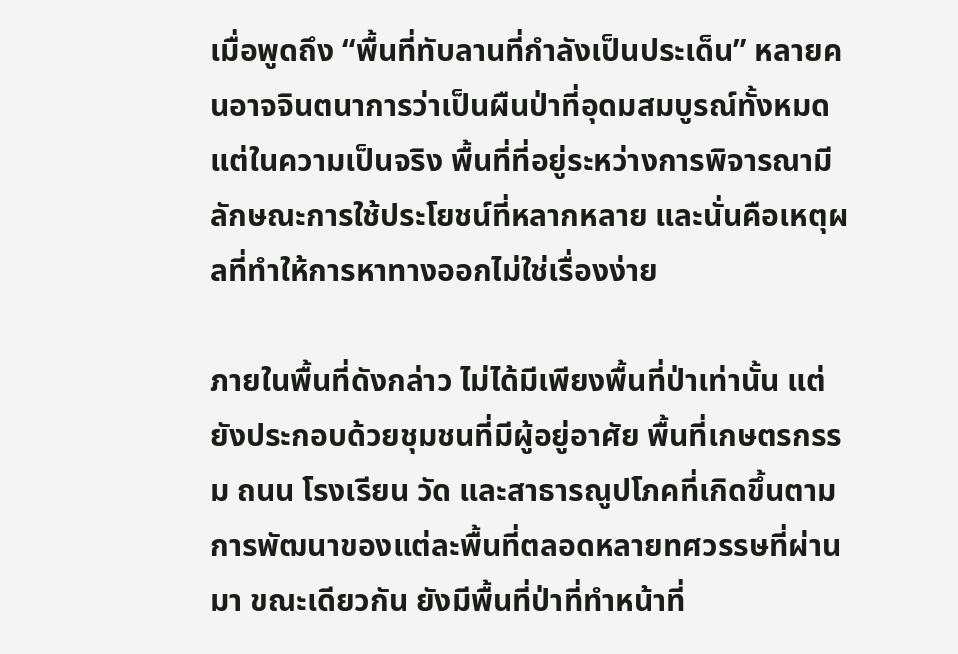เมื่อพูดถึง “พื้นที่ทับลานที่กำลังเป็นประเด็น” หลายคนอาจจินตนาการว่าเป็นผืนป่าที่อุดมสมบูรณ์ทั้งหมด แต่ในความเป็นจริง พื้นที่ที่อยู่ระหว่างการพิจารณามีลักษณะการใช้ประโยชน์ที่หลากหลาย และนั่นคือเหตุผลที่ทำให้การหาทางออกไม่ใช่เรื่องง่าย

ภายในพื้นที่ดังกล่าว ไม่ได้มีเพียงพื้นที่ป่าเท่านั้น แต่ยังประกอบด้วยชุมชนที่มีผู้อยู่อาศัย พื้นที่เกษตรกรรม ถนน โรงเรียน วัด และสาธารณูปโภคที่เกิดขึ้นตามการพัฒนาของแต่ละพื้นที่ตลอดหลายทศวรรษที่ผ่านมา ขณะเดียวกัน ยังมีพื้นที่ป่าที่ทำหน้าที่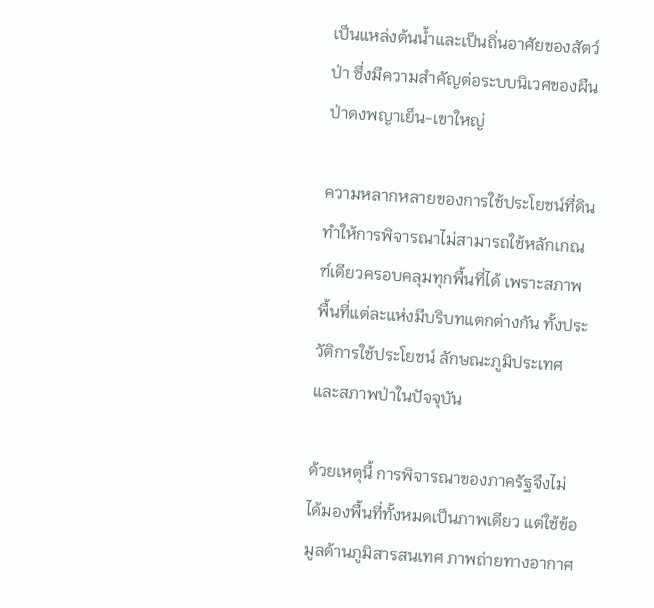เป็นแหล่งต้นน้ำและเป็นถิ่นอาศัยของสัตว์ป่า ซึ่งมีความสำคัญต่อระบบนิเวศของผืนป่าดงพญาเย็น-เขาใหญ่

ความหลากหลายของการใช้ประโยชน์ที่ดิน ทำให้การพิจารณาไม่สามารถใช้หลักเกณฑ์เดียวครอบคลุมทุกพื้นที่ได้ เพราะสภาพพื้นที่แต่ละแห่งมีบริบทแตกต่างกัน ทั้งประวัติการใช้ประโยชน์ ลักษณะภูมิประเทศ และสภาพป่าในปัจจุบัน

ด้วยเหตุนี้ การพิจารณาของภาครัฐจึงไม่ได้มองพื้นที่ทั้งหมดเป็นภาพเดียว แต่ใช้ข้อมูลด้านภูมิสารสนเทศ ภาพถ่ายทางอากาศ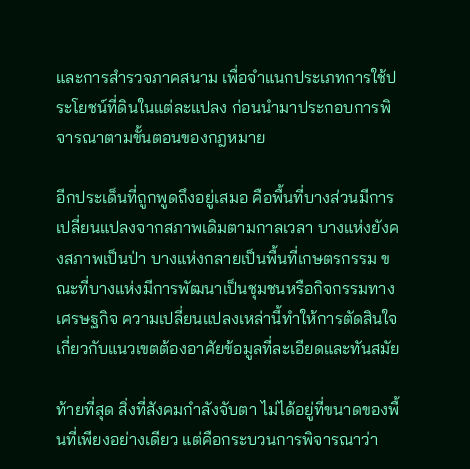และการสำรวจภาคสนาม เพื่อจำแนกประเภทการใช้ประโยชน์ที่ดินในแต่ละแปลง ก่อนนำมาประกอบการพิจารณาตามขั้นตอนของกฎหมาย

อีกประเด็นที่ถูกพูดถึงอยู่เสมอ คือพื้นที่บางส่วนมีการเปลี่ยนแปลงจากสภาพเดิมตามกาลเวลา บางแห่งยังคงสภาพเป็นป่า บางแห่งกลายเป็นพื้นที่เกษตรกรรม ขณะที่บางแห่งมีการพัฒนาเป็นชุมชนหรือกิจกรรมทางเศรษฐกิจ ความเปลี่ยนแปลงเหล่านี้ทำให้การตัดสินใจเกี่ยวกับแนวเขตต้องอาศัยข้อมูลที่ละเอียดและทันสมัย

ท้ายที่สุด สิ่งที่สังคมกำลังจับตา ไม่ได้อยู่ที่ขนาดของพื้นที่เพียงอย่างเดียว แต่คือกระบวนการพิจารณาว่า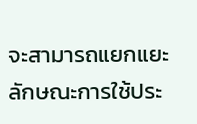จะสามารถแยกแยะลักษณะการใช้ประ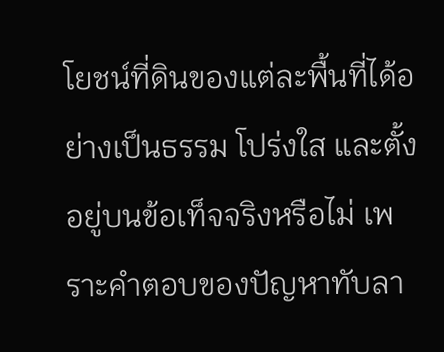โยชน์ที่ดินของแต่ละพื้นที่ได้อย่างเป็นธรรม โปร่งใส และตั้งอยู่บนข้อเท็จจริงหรือไม่ เพราะคำตอบของปัญหาทับลา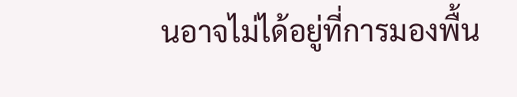นอาจไม่ได้อยู่ที่การมองพื้น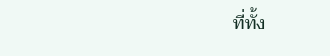ที่ทั้ง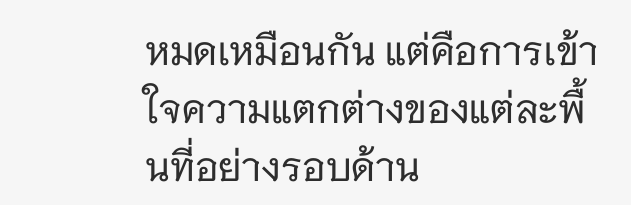หมดเหมือนกัน แต่คือการเข้าใจความแตกต่างของแต่ละพื้นที่อย่างรอบด้าน